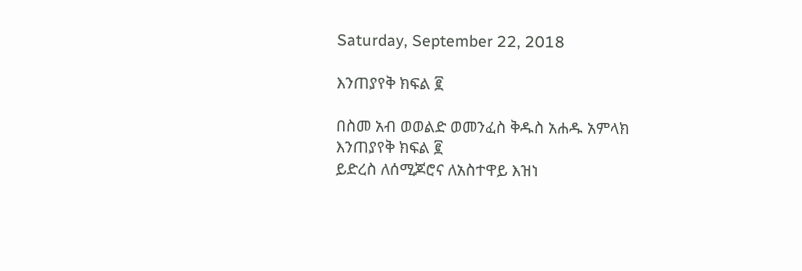Saturday, September 22, 2018

እንጠያየቅ ክፍል ፪

በስመ አብ ወወልድ ወመንፈስ ቅዱስ አሐዱ አምላክ
እንጠያየቅ ክፍል ፪
ይድረስ ለሰሚጆሮና ለአስተዋይ እዝነ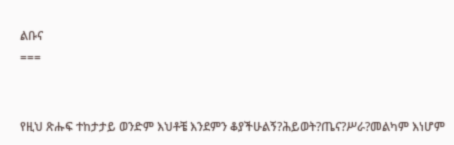ልቡና
===


የዚህ ጽሑፍ ተከታታይ ወንድም እህቶቼ እንደምን ቆያችሁልኝ?ሕይወት?ጤና?ሥራ?መልካም እነሆም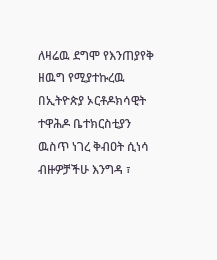ለዛሬዉ ደግሞ የእንጠያየቅ ዘዉግ የሚያተኩረዉ በኢትዮጵያ ኦርቶዶክሳዊት ተዋሕዶ ቤተክርስቲያን ዉስጥ ነገረ ቅብዐት ሲነሳ ብዙዎቻችሁ እንግዳ ፣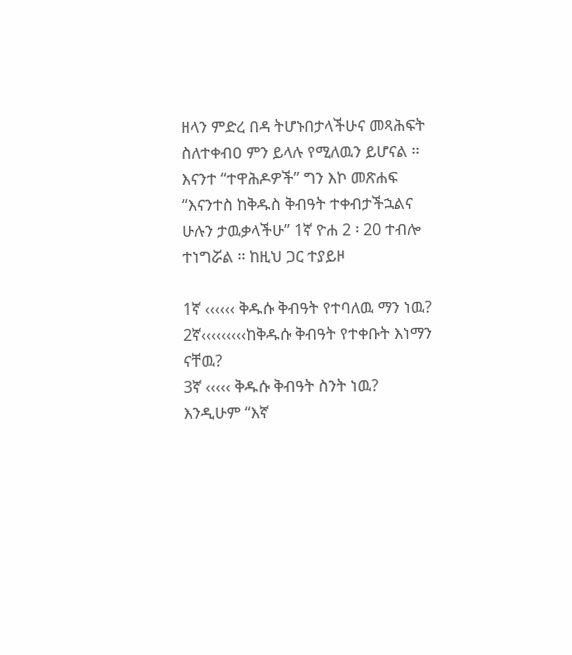ዘላን ምድረ በዳ ትሆኑበታላችሁና መጻሕፍት ስለተቀብዐ ምን ይላሉ የሚለዉን ይሆናል ፡፡ እናንተ “ተዋሕዶዎች” ግን እኮ መጽሐፍ “እናንተስ ከቅዱስ ቅብዓት ተቀብታችኋልና ሁሉን ታዉቃላችሁ” 1ኛ ዮሐ 2 ፡ 20 ተብሎ ተነግሯል ፡፡ ከዚህ ጋር ተያይዞ

1ኛ ‹‹‹‹‹‹ ቅዱሱ ቅብዓት የተባለዉ ማን ነዉ?
2ኛ‹‹‹‹‹‹‹‹‹ከቅዱሱ ቅብዓት የተቀቡት እነማን ናቸዉ?
3ኛ ‹‹‹‹‹ ቅዱሱ ቅብዓት ስንት ነዉ?
እንዲሁም “እኛ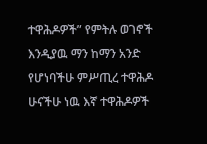ተዋሕዶዎች” የምትሉ ወገኖች እንዲያዉ ማን ከማን አንድ የሆነባችሁ ምሥጢረ ተዋሕዶ ሁናችሁ ነዉ እኛ ተዋሕዶዎች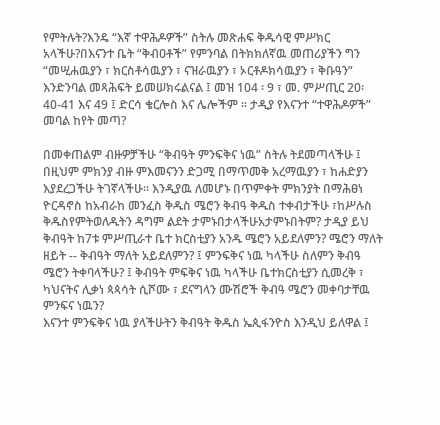የምትሉት?እንዴ “እኛ ተዋሕዶዎች” ስትሉ መጽሐፍ ቅዱሳዊ ምሥክር አላችሁ?በእናንተ ቤት “ቅብዐቶች” የምንባል በትክክለኛዉ መጠሪያችን ግን “መሢሐዉያን ፣ ክርስቶሳዉያን ፣ ናዝራዉያን ፣ ኦርቶዶክሳዉያን ፣ ቅቡዓን” እንድንባል መጻሕፍት ይመሠክሩልናል ፤ መዝ 104 ፡ 9 ፣ መ. ምሥጢር 20፡ 40-41 እና 49 ፤ ድርሳ ቄርሎስ እና ሌሎችም ፡፡ ታዲያ የእናንተ “ተዋሕዶዎች” መባል ከየት መጣ?

በመቀጠልም ብዙዎቻችሁ “ቅብዓት ምንፍቅና ነዉ” ስትሉ ትደመጣላችሁ ፤ በዚህም ምክንያ ብዙ ምእመናንን ድጋሚ በማጥመቅ አረማዉያን ፣ ከሐድያን እያደረጋችሁ ትገኛላችሁ፡፡ እንዲያዉ ለመሆኑ በጥምቀት ምክንያት በማሕፀነ ዮርዳኖስ ከአብራከ መንፈስ ቅዱስ ሜሮን ቅብዓ ቅዱስ ተቀብታችሁ ፣ከሥሉስ ቅዱስየምትወለዱትን ዳግም ልደት ታምኑበታላችሁአታምኑበትም? ታዲያ ይህ ቅብዓት ከ7ቱ ምሥጢራተ ቤተ ክርስቲያን አንዱ ሜሮን አይደለምን? ሜሮን ማለት ዘይት -- ቅብዓት ማለት አይደለምን? ፤ ምንፍቅና ነዉ ካላችሁ ስለምን ቅብዓ ሜሮን ትቀባላችሁ? ፤ ቅብዓት ምፍቅና ነዉ ካላችሁ ቤተክርስቲያን ሲመረቅ ፣ ካህናትና ሊቃነ ጳጳሳት ሲሾሙ ፣ ደናግላን ሙሽሮች ቅብዓ ሜሮን መቀባታቸዉ ምንፍና ነዉን?
እናንተ ምንፍቅና ነዉ ያላችሁትን ቅብዓት ቅዱስ ኤጲፋንዮስ እንዲህ ይለዋል ፤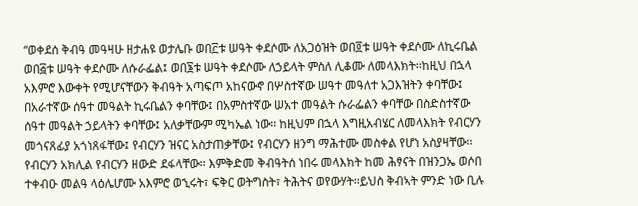“ወቀደሰ ቅብዓ መዓዛሁ ዘታሐዩ ወታሌቡ ወበ፫ቱ ሠዓት ቀደሶሙ ለአጋዕዝት ወበ፬ቱ ሠዓት ቀደሶሙ ለኪሩቤል ወበ፭ቱ ሠዓት ቀደሶሙ ለሱራፌል፤ ወበ፮ቱ ሠዓት ቀደሶሙ ለኃይላት ምስለ ሊቆሙ ለመላእክት፡፡ከዚህ በኋላ አእምሮ እውቀት የሚሆናቸውን ቅብዓት አጣፍጦ አከናውኖ በሦስተኛው ሠዓተ መዓለተ አጋእዝትን ቀባቸው፤ በአራተኛው ሰዓተ መዓልት ኪሩቤልን ቀባቸው፤ በአምስተኛው ሠአተ መዓልት ሱራፌልን ቀባቸው በስድስተኛው ሰዓተ መዓልት ኃይላትን ቀባቸው፤ አለቃቸውም ሚካኤል ነው፡፡ ከዚህም በኋላ እግዚአብሄር ለመላእክት የብርሃን መጎናጸፊያ አጎነጸፋቸው፤ የብርሃን ዝናር አስታጠቃቸው፤ የብርሃን ዘንግ ማሕተሙ መስቀል የሆነ አስያዛቸው፡፡ የብርሃን አክሊል የብርሃን ዘውድ ደፋላቸው፡፡ እምቅድመ ቅብዓትሰ ነበሩ መላእክት ከመ ሕፃናት በዝንጋኤ ወሶበ ተቀብዑ መልዓ ላዕሌሆሙ አእምሮ ወኂሩት፣ ፍቅር ወትግስት፣ ትሕትና ወየውሃት፡፡ይህስ ቅብኣት ምንድ ነው ቢሉ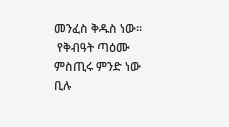መንፈስ ቅዱስ ነው፡፡
 የቅብዓት ጣዕሙ ምስጢሩ ምንድ ነው ቢሉ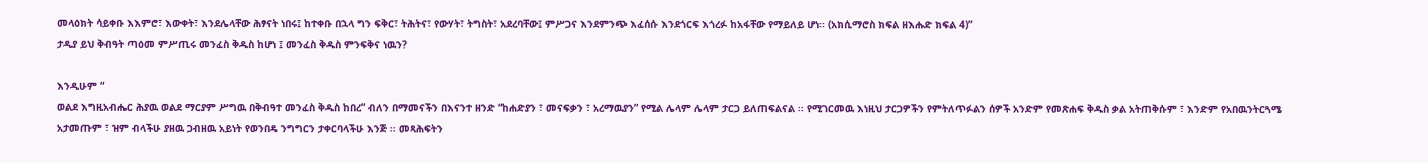መላዕክት ሳይቀቡ እእምሮ፣ እውቀት፣ እንደሌላቸው ሕፃናት ነበሩ፤ ከተቀቡ በኋላ ግን ፍቅር፣ ትሕትና፣ የውሃት፣ ትግስት፣ አደረባቸው፤ ምሥጋና እንደምንጭ እፈሰሱ እንደጎርፍ እጎረፉ ከአፋቸው የማይለይ ሆነ፡፡ (አክሲማሮስ ክፍል ዘእሑድ ክፍል 4)”
ታዲያ ይህ ቅብዓት ጣዕመ ምሥጢሩ መንፈስ ቅዱስ ከሆነ ፤ መንፈስ ቅዱስ ምንፍቅና ነዉን?

እንዲሁም “
ወልደ እግዚአብሔር ሕያዉ ወልደ ማርያም ሥግዉ በቅብዓተ መንፈስ ቅዱስ ከበረ” ብለን በማመናችን በእናንተ ዘንድ “ከሐድያን ፣ መናፍቃን ፣ አረማዉያን” የሚል ሌላም ሌላም ታርጋ ይለጠፍልናል ፡፡ የሚገርመዉ እነዚህ ታርጋዎችን የምትለጥፉልን ሰዎች አንድም የመጽሐፍ ቅዱስ ቃል አትጠቅሱም ፣ እንድም የአበዉንትርጓሜ አታመጡም ፣ ዝም ብላችሁ ያዘዉ ጋብዘዉ አይነት የወንበዴ ንግግርን ታቀርባላችሁ እንጅ ፡፡ መጻሕፍትን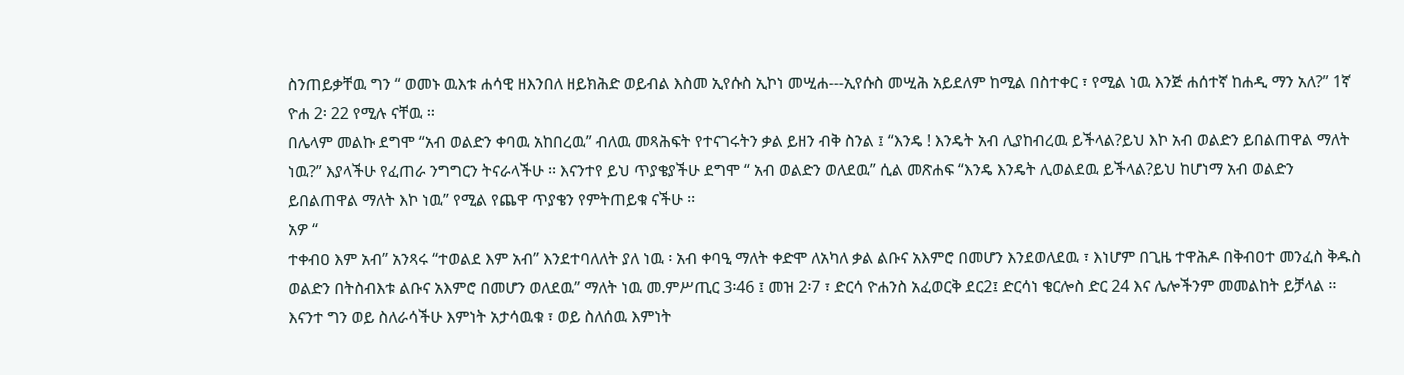ስንጠይቃቸዉ ግን “ ወመኑ ዉእቱ ሐሳዊ ዘእንበለ ዘይክሕድ ወይብል እስመ ኢየሱስ ኢኮነ መሢሐ---ኢየሱስ መሢሕ አይደለም ከሚል በስተቀር ፣ የሚል ነዉ እንጅ ሐሰተኛ ከሐዲ ማን አለ?” 1ኛ ዮሐ 2፡ 22 የሚሉ ናቸዉ ፡፡
በሌላም መልኩ ደግሞ “አብ ወልድን ቀባዉ አከበረዉ” ብለዉ መጻሕፍት የተናገሩትን ቃል ይዘን ብቅ ስንል ፤ “እንዴ ! እንዴት አብ ሊያከብረዉ ይችላል?ይህ እኮ አብ ወልድን ይበልጠዋል ማለት ነዉ?” እያላችሁ የፈጠራ ንግግርን ትናራላችሁ ፡፡ እናንተየ ይህ ጥያቄያችሁ ደግሞ “ አብ ወልድን ወለደዉ” ሲል መጽሐፍ “እንዴ እንዴት ሊወልደዉ ይችላል?ይህ ከሆነማ አብ ወልድን ይበልጠዋል ማለት እኮ ነዉ” የሚል የጨዋ ጥያቄን የምትጠይቁ ናችሁ ፡፡
አዎ “
ተቀብዐ እም አብ” አንጻሩ “ተወልደ እም አብ” እንደተባለለት ያለ ነዉ ፡ አብ ቀባዒ ማለት ቀድሞ ለአካለ ቃል ልቡና አእምሮ በመሆን እንደወለደዉ ፣ እነሆም በጊዜ ተዋሕዶ በቅብዐተ መንፈስ ቅዱስ ወልድን በትስብእቱ ልቡና አእምሮ በመሆን ወለደዉ” ማለት ነዉ መ.ምሥጢር 3፡46 ፤ መዝ 2፡7 ፣ ድርሳ ዮሐንስ አፈወርቅ ደር2፤ ድርሳነ ቄርሎስ ድር 24 እና ሌሎችንም መመልከት ይቻላል ፡፡ እናንተ ግን ወይ ስለራሳችሁ እምነት አታሳዉቁ ፣ ወይ ስለሰዉ እምነት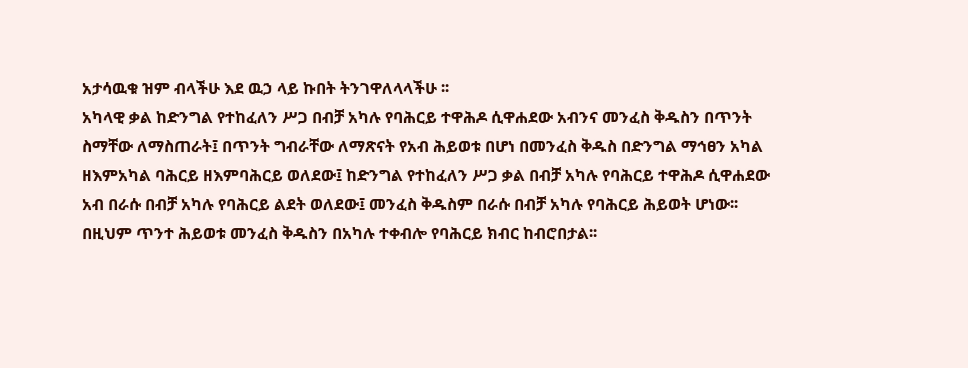አታሳዉቁ ዝም ብላችሁ እደ ዉኃ ላይ ኩበት ትንገዋለላላችሁ ፡፡
አካላዊ ቃል ከድንግል የተከፈለን ሥጋ በብቻ አካሉ የባሕርይ ተዋሕዶ ሲዋሐደው አብንና መንፈስ ቅዱስን በጥንት ስማቸው ለማስጠራት፤ በጥንት ግብራቸው ለማጽናት የአብ ሕይወቱ በሆነ በመንፈስ ቅዱስ በድንግል ማኅፀን አካል ዘእምአካል ባሕርይ ዘእምባሕርይ ወለደው፤ ከድንግል የተከፈለን ሥጋ ቃል በብቻ አካሉ የባሕርይ ተዋሕዶ ሲዋሐደው አብ በራሱ በብቻ አካሉ የባሕርይ ልደት ወለደው፤ መንፈስ ቅዱስም በራሱ በብቻ አካሉ የባሕርይ ሕይወት ሆነው፡፡በዚህም ጥንተ ሕይወቱ መንፈስ ቅዱስን በአካሉ ተቀብሎ የባሕርይ ክብር ከብሮበታል፡፡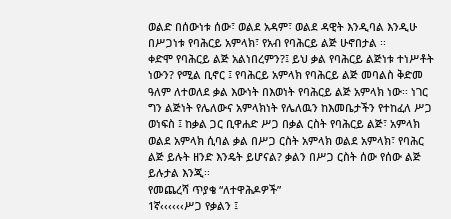ወልድ በሰውነቱ ሰው፣ ወልደ አዳም፣ ወልደ ዳዊት እንዲባል እንዲሁ በሥጋነቱ የባሕርይ አምላክ፣ የአብ የባሕርይ ልጅ ሁኖበታል ፡፡
ቀድሞ የባሕርይ ልጅ አልነበረምን?፤ ይህ ቃል የባሕርይ ልጅነቱ ተነሥቶት ነውን? የሚል ቢኖር ፤ የባሕርይ አምላክ የባሕርይ ልጅ መባልስ ቅድመ ዓለም ለተወለደ ቃል እውነት በእወነት የባሕርይ ልጅ አምላክ ነው፡፡ ነገር ግን ልጅነት የሌለውና አምላክነት የሌለዉን ከእመቤታችን የተከፈለ ሥጋ ወነፍስ ፤ ከቃል ጋር ቢዋሐድ ሥጋ በቃል ርስት የባሕርይ ልጅ፣ አምላክ ወልደ አምላክ ሲባል ቃል በሥጋ ርስት አምላክ ወልደ አምላክ፣ የባሕር ልጅ ይሉት ዘንድ እንዴት ይሆናል? ቃልን በሥጋ ርስት ሰው የሰው ልጅ ይሉታል እንጂ፡፡
የመጨረሻ ጥያቄ “ለተዋሕዶዎች”
1ኛ‹‹‹‹‹‹ሥጋ የቃልን ፤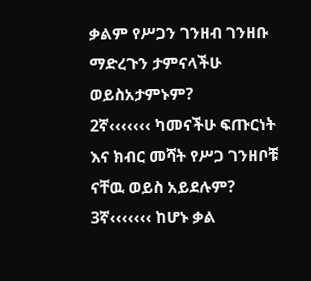ቃልም የሥጋን ገንዘብ ገንዘቡ ማድረጉን ታምናላችሁ ወይስአታምኑም?
2ኛ‹‹‹‹‹‹‹ ካመናችሁ ፍጡርነት እና ክብር መሻት የሥጋ ገንዘቦቹ ናቸዉ ወይስ አይደሉም?
3ኛ‹‹‹‹‹‹‹ ከሆኑ ቃል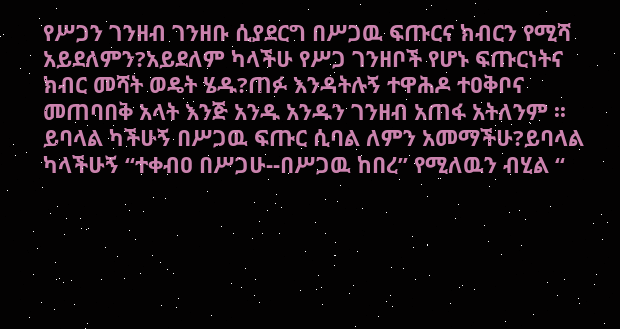የሥጋን ገንዘብ ገንዘቡ ሲያደርግ በሥጋዉ ፍጡርና ክብርን የሚሻ አይደለምን?አይደለም ካላችሁ የሥጋ ገንዘቦች የሆኑ ፍጡርነትና ክብር መሻት ወዴት ሄዱ?ጠፉ እንዳትሉኝ ተዋሕዶ ተዐቅቦና መጠባበቅ አላት እንጅ አንዱ አንዱን ገንዘብ አጠፋ አትለንም ፡፡ ይባላል ካችሁኝ በሥጋዉ ፍጡር ሲባል ለምን አመማችሁ?ይባላል ካላችሁኝ “ተቀብዐ በሥጋሁ--በሥጋዉ ከበረ” የሚለዉን ብሂል “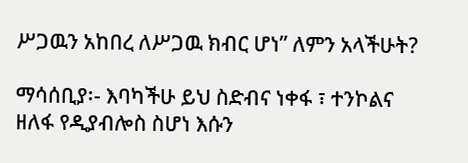ሥጋዉን አከበረ ለሥጋዉ ክብር ሆነ” ለምን አላችሁት?

ማሳሰቢያ፡- እባካችሁ ይህ ስድብና ነቀፋ ፣ ተንኮልና ዘለፋ የዲያብሎስ ስሆነ እሱን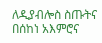ለዲያብሎስ ስጡትና በሰከነ አእምሮና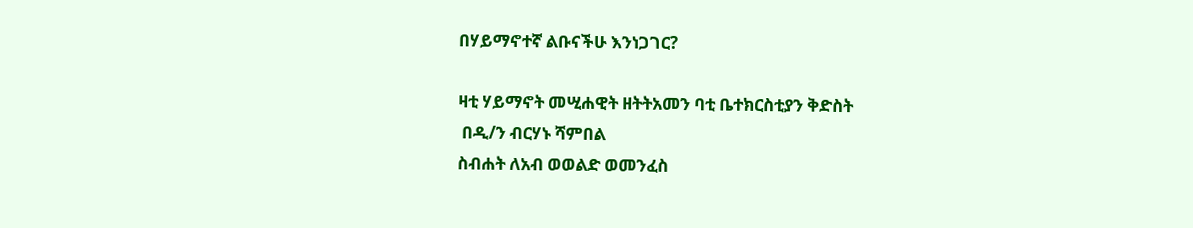በሃይማኖተኛ ልቡናችሁ እንነጋገር?

ዛቲ ሃይማኖት መሢሐዊት ዘትትአመን ባቲ ቤተክርስቲያን ቅድስት
 በዲ/ን ብርሃኑ ሻምበል
ስብሐት ለአብ ወወልድ ወመንፈስ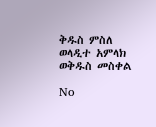ቅዱስ ምስለ ወላዲተ አምላክ ወቅዱስ መስቀል

No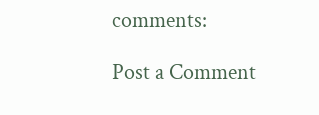comments:

Post a Comment